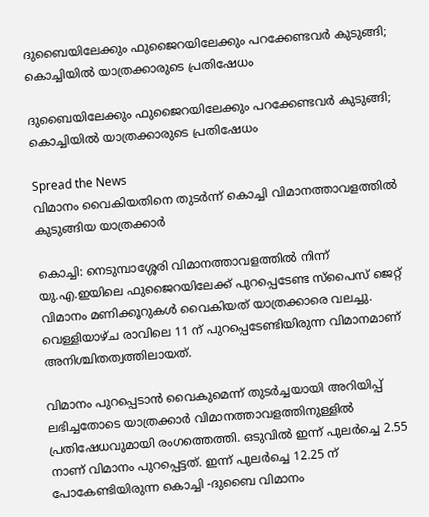ദുബൈയിലേക്കും ഫുജൈറയിലേക്കും പറക്കേണ്ടവർ കുടുങ്ങി; കൊച്ചിയിൽ യാത്രക്കാരുടെ പ്രതിഷേധം

ദുബൈയിലേക്കും ഫുജൈറയിലേക്കും പറക്കേണ്ടവർ കുടുങ്ങി; കൊച്ചിയിൽ യാത്രക്കാരുടെ പ്രതിഷേധം

Spread the News
വിമാനം വൈകിയതിനെ തുടർന്ന് കൊച്ചി വിമാനത്താവളത്തിൽ കുടുങ്ങിയ യാത്രക്കാർ

കൊച്ചി: നെടുമ്പാശ്ശേരി വിമാനത്താവളത്തിൽ നിന്ന് യു.എ.ഇയിലെ ഫുജൈറയിലേക്ക് പുറപ്പെടേണ്ട സ്പൈസ് ജെറ്റ് വിമാനം മണിക്കൂറുകൾ വൈകിയത് യാത്രക്കാരെ വലച്ചു. വെള്ളിയാഴ്ച രാവിലെ 11 ന് പുറപ്പെടേണ്ടിയിരുന്ന വിമാനമാണ് അനിശ്ചിതത്വത്തിലായത്.

വിമാനം പുറപ്പെടാൻ വൈകുമെന്ന് തുടർച്ചയായി അറിയിപ്പ് ലഭിച്ചതോടെ യാത്രക്കാർ വിമാനത്താവളത്തിനുള്ളിൽ പ്രതിഷേധവുമായി രംഗത്തെത്തി. ഒടുവിൽ ഇന്ന് പുലർച്ചെ 2.55 നാണ് വിമാനം പുറപ്പെട്ടത്. ഇന്ന് പുലർച്ചെ 12.25 ന് പോകേണ്ടിയിരുന്ന കൊച്ചി -ദുബൈ വിമാനം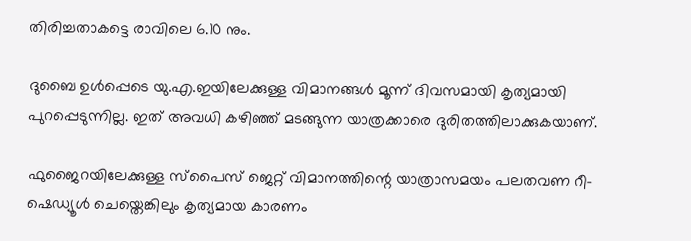തിരിച്ചതാകട്ടെ രാവിലെ 6.10 നും.

ദുബൈ ഉൾപ്പെടെ യു.എ.ഇയിലേക്കുള്ള വിമാനങ്ങൾ മൂന്ന് ദിവസമായി കൃത്യമായി പുറപ്പെടുന്നില്ല. ഇത് അവധി കഴിഞ്ഞ് മടങ്ങുന്ന യാത്രക്കാരെ ദുരിതത്തിലാക്കുകയാണ്.

ഫുജൈറയിലേക്കുള്ള സ്പൈസ് ജെറ്റ് വിമാനത്തിന്റെ യാത്രാസമയം പലതവണ റീ-ഷെഡ്യൂൾ ചെയ്തെങ്കിലും കൃത്യമായ കാരണം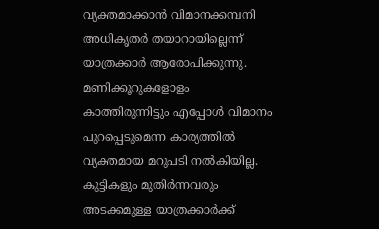വ്യക്തമാക്കാൻ വിമാനക്കമ്പനി അധികൃതർ തയാറായില്ലെന്ന് യാത്രക്കാർ ആരോപിക്കുന്നു. മണിക്കൂറുകളോളം കാത്തിരുന്നിട്ടും എപ്പോൾ വിമാനം പുറപ്പെടുമെന്ന കാര്യത്തിൽ വ്യക്തമായ മറുപടി നൽകിയില്ല. കുട്ടികളും മുതിർന്നവരും അടക്കമുള്ള യാത്രക്കാർക്ക്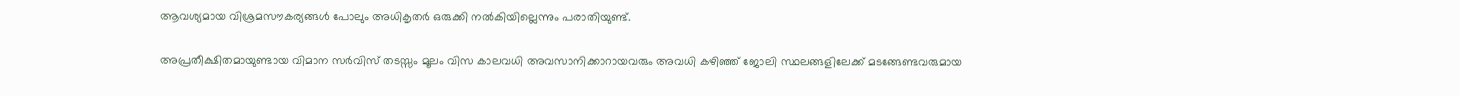ആവശ്യമായ വിശ്രമസൗകര്യങ്ങൾ പോലും അധികൃതർ ഒരുക്കി നൽകിയില്ലെന്നും പരാതിയുണ്ട്.

അപ്രതീക്ഷിതമായുണ്ടായ വിമാന സർവിസ് തടസ്സം മൂലം വിസ കാലവധി അവസാനിക്കാറായവരും അവധി കഴിഞ്ഞ് ജോലി സ്ഥലങ്ങളിലേക്ക് മടങ്ങേണ്ടവരുമായ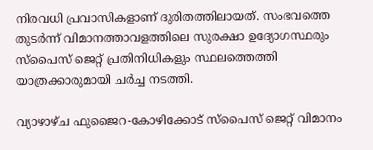നിരവധി പ്രവാസികളാണ് ദുരിതത്തിലായത്. സംഭവത്തെ തുടർന്ന് വിമാനത്താവളത്തിലെ സുരക്ഷാ ഉദ്യോഗസ്ഥരും സ്പൈസ് ജെറ്റ് പ്രതിനിധികളും സ്ഥലത്തെത്തി യാത്രക്കാരുമായി ചർച്ച നടത്തി.

വ്യാഴാഴ്ച ഫുജൈറ-കോഴിക്കോട് സ്പൈസ് ജെറ്റ് വിമാനം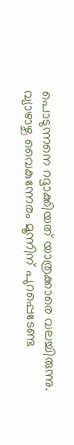പൊടുന്നനെ റദ്ദാക്കിയത് യാത്രക്കാരെ വലച്ചിരുന്നു. വ്യാഴാഴ്ച വൈകുന്നേരം മൂന്നിന് പുറപ്പെടേണ്ട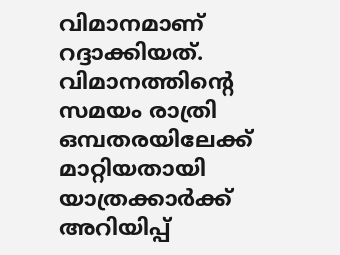വിമാനമാണ് റദ്ദാക്കിയത്. വിമാനത്തിന്‍റെ സമയം രാത്രി ഒമ്പതരയിലേക്ക് മാറ്റിയതായി യാത്രക്കാർക്ക് അറിയിപ്പ്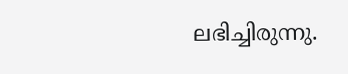ലഭിച്ചിരുന്നു.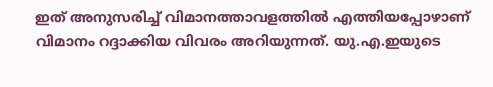ഇത് അനുസരിച്ച് വിമാനത്താവളത്തിൽ എത്തിയപ്പോഴാണ് വിമാനം റദ്ദാക്കിയ വിവരം അറിയുന്നത്. യു.എ.ഇയുടെ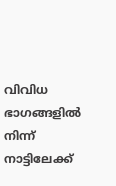വിവിധ ഭാഗങ്ങളിൽ നിന്ന് നാട്ടിലേക്ക്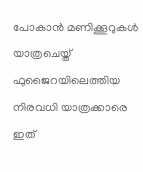പോകാൻ മണിക്കൂറുകൾ യാത്രചെയ്ത് ഫുജൈറയിലെത്തിയ നിരവധി യാത്രക്കാരെ ഇത്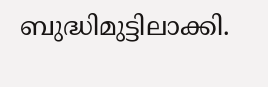ബുദ്ധിമുട്ടിലാക്കി.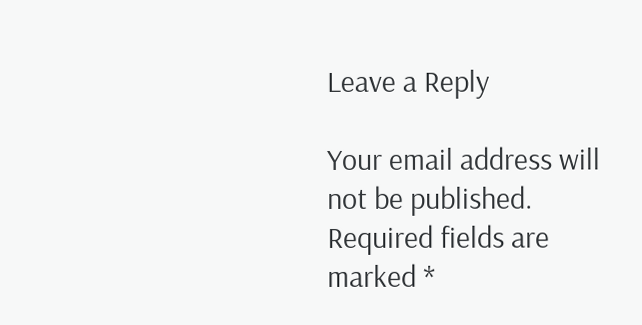Leave a Reply

Your email address will not be published. Required fields are marked *